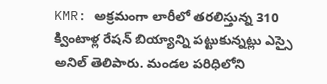KMR: అక్రమంగా లారీలో తరలిస్తున్న 310 క్వింటాళ్ల రేషన్ బియ్యాన్ని పట్టుకున్నట్లు ఎస్సై అనిల్ తెలిపారు. మండల పరిధిలోని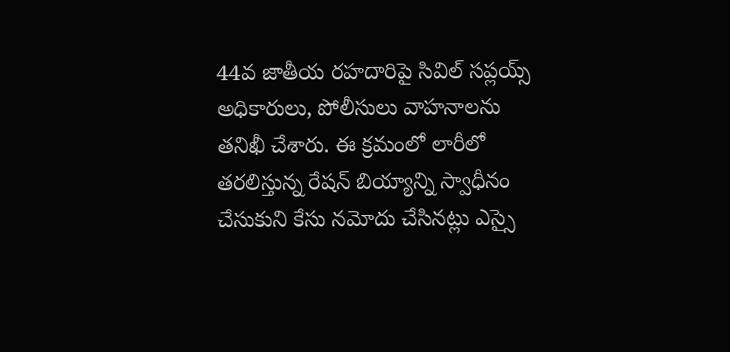44వ జాతీయ రహదారిపై సివిల్ సప్లయ్స్ అధికారులు, పోలీసులు వాహనాలను తనిఖీ చేశారు. ఈ క్రమంలో లారీలో తరలిస్తున్న రేషన్ బియ్యాన్ని స్వాధీనం చేసుకుని కేసు నమోదు చేసినట్లు ఎస్సై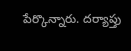పేర్కొన్నారు. దర్యాప్తు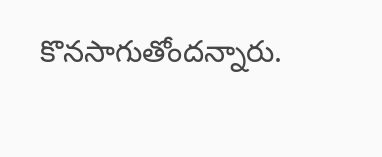కొనసాగుతోందన్నారు.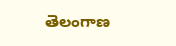తెలంగాణ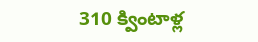310 క్వింటాళ్ల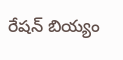రేషన్ బియ్యం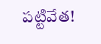పట్టివేత!